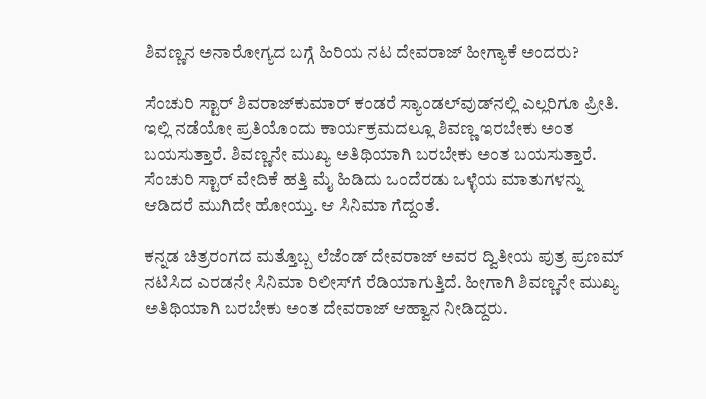ಶಿವಣ್ಣನ ಅನಾರೋಗ್ಯದ ಬಗ್ಗೆ ಹಿರಿಯ ನಟ ದೇವರಾಜ್ ಹೀಗ್ಯಾಕೆ ಅಂದರು?

ಸೆಂಚುರಿ ಸ್ಟಾರ್ ಶಿವರಾಜ್‌ಕುಮಾರ್ ಕಂಡರೆ ಸ್ಯಾಂಡಲ್‌ವುಡ್‌ನಲ್ಲಿ ಎಲ್ಲರಿಗೂ ಪ್ರೀತಿ. ಇಲ್ಲಿ ನಡೆಯೋ ಪ್ರತಿಯೊಂದು ಕಾರ್ಯಕ್ರಮದಲ್ಲೂ ಶಿವಣ್ಣ ಇರಬೇಕು ಅಂತ ಬಯಸುತ್ತಾರೆ. ಶಿವಣ್ಣನೇ ಮುಖ್ಯ ಅತಿಥಿಯಾಗಿ ಬರಬೇಕು ಅಂತ ಬಯಸುತ್ತಾರೆ. ಸೆಂಚುರಿ ಸ್ಟಾರ್ ವೇದಿಕೆ ಹತ್ತಿ ಮೈ ಹಿಡಿದು ಒಂದೆರಡು ಒಳ್ಳೆಯ ಮಾತುಗಳನ್ನು ಆಡಿದರೆ ಮುಗಿದೇ ಹೋಯ್ತು. ಆ ಸಿನಿಮಾ ಗೆದ್ದಂತೆ.

ಕನ್ನಡ ಚಿತ್ರರಂಗದ ಮತ್ತೊಬ್ಬ ಲೆಜೆಂಡ್ ದೇವರಾಜ್ ಅವರ ದ್ವಿತೀಯ ಪುತ್ರ ಪ್ರಣಮ್ ನಟಿಸಿದ ಎರಡನೇ ಸಿನಿಮಾ ರಿಲೀಸ್‌ಗೆ ರೆಡಿಯಾಗುತ್ತಿದೆ. ಹೀಗಾಗಿ ಶಿವಣ್ಣನೇ ಮುಖ್ಯ ಅತಿಥಿಯಾಗಿ ಬರಬೇಕು ಅಂತ ದೇವರಾಜ್ ಆಹ್ವಾನ ನೀಡಿದ್ದರು.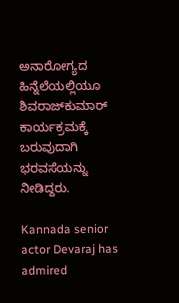ಅನಾರೋಗ್ಯದ ಹಿನ್ನೆಲೆಯಲ್ಲಿಯೂ ಶಿವರಾಜ್‌ಕುಮಾರ್ ಕಾರ್ಯಕ್ರಮಕ್ಕೆ ಬರುವುದಾಗಿ ಭರವಸೆಯನ್ನು ನೀಡಿದ್ದರು.

Kannada senior actor Devaraj has admired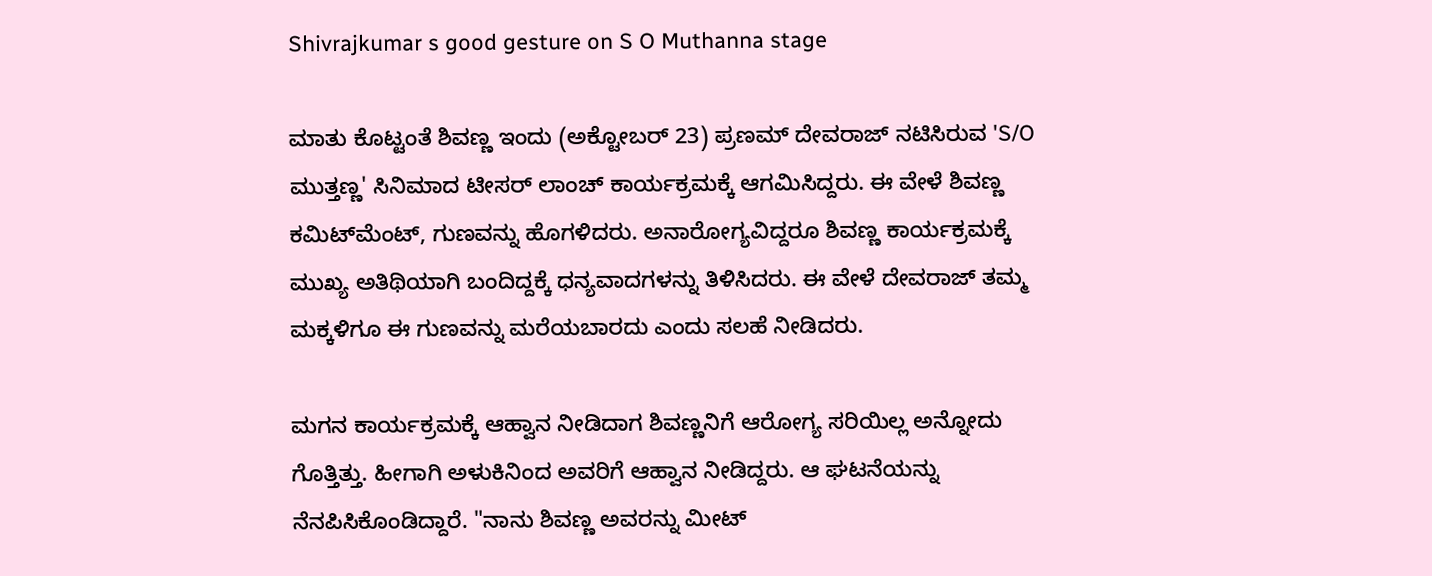Shivrajkumar s good gesture on S O Muthanna stage

ಮಾತು ಕೊಟ್ಟಂತೆ ಶಿವಣ್ಣ ಇಂದು (ಅಕ್ಟೋಬರ್ 23) ಪ್ರಣಮ್ ದೇವರಾಜ್ ನಟಿಸಿರುವ 'S/O ಮುತ್ತಣ್ಣ' ಸಿನಿಮಾದ ಟೀಸರ್ ಲಾಂಚ್ ಕಾರ್ಯಕ್ರಮಕ್ಕೆ ಆಗಮಿಸಿದ್ದರು. ಈ ವೇಳೆ ಶಿವಣ್ಣ ಕಮಿಟ್‌ಮೆಂಟ್, ಗುಣವನ್ನು ಹೊಗಳಿದರು. ಅನಾರೋಗ್ಯವಿದ್ದರೂ ಶಿವಣ್ಣ ಕಾರ್ಯಕ್ರಮಕ್ಕೆ ಮುಖ್ಯ ಅತಿಥಿಯಾಗಿ ಬಂದಿದ್ದಕ್ಕೆ ಧನ್ಯವಾದಗಳನ್ನು ತಿಳಿಸಿದರು. ಈ ವೇಳೆ ದೇವರಾಜ್ ತಮ್ಮ ಮಕ್ಕಳಿಗೂ ಈ ಗುಣವನ್ನು ಮರೆಯಬಾರದು ಎಂದು ಸಲಹೆ ನೀಡಿದರು.

ಮಗನ ಕಾರ್ಯಕ್ರಮಕ್ಕೆ ಆಹ್ವಾನ ನೀಡಿದಾಗ ಶಿವಣ್ಣನಿಗೆ ಆರೋಗ್ಯ ಸರಿಯಿಲ್ಲ ಅನ್ನೋದು ಗೊತ್ತಿತ್ತು. ಹೀಗಾಗಿ ಅಳುಕಿನಿಂದ ಅವರಿಗೆ ಆಹ್ವಾನ ನೀಡಿದ್ದರು. ಆ ಘಟನೆಯನ್ನು ನೆನಪಿಸಿಕೊಂಡಿದ್ದಾರೆ. "ನಾನು ಶಿವಣ್ಣ ಅವರನ್ನು ಮೀಟ್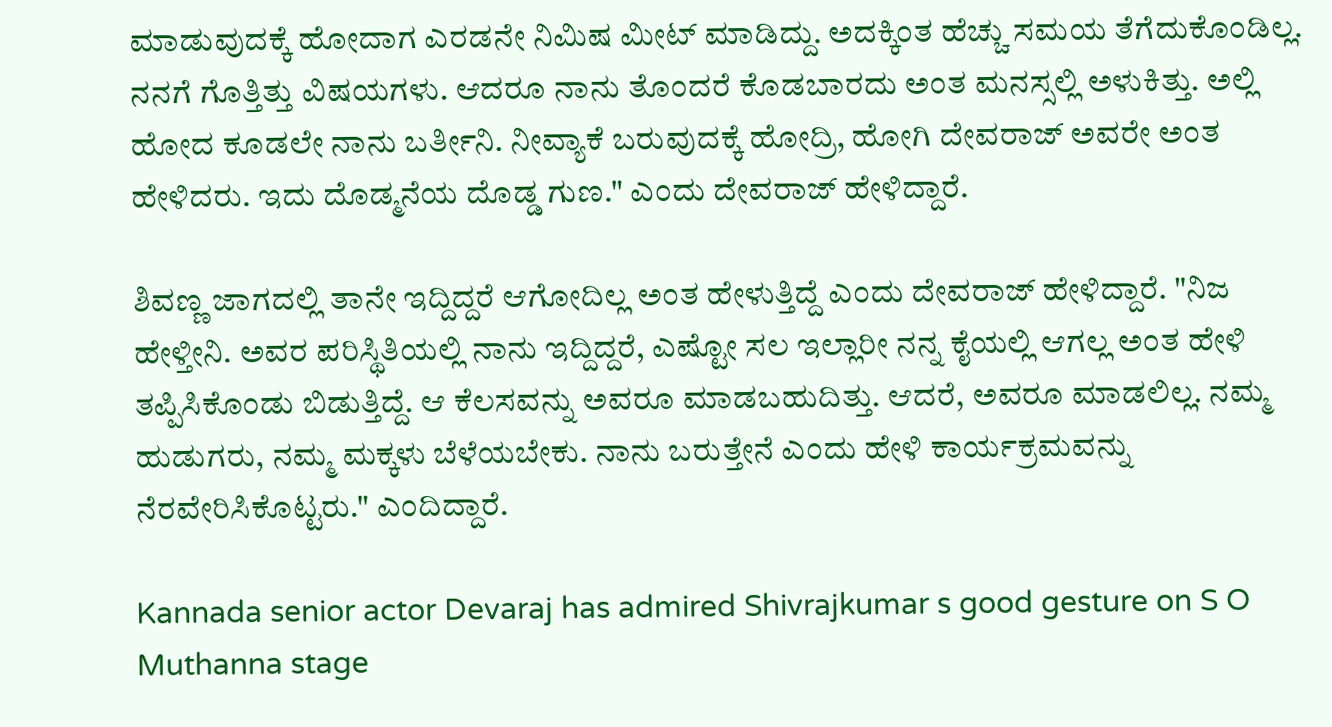ಮಾಡುವುದಕ್ಕೆ ಹೋದಾಗ ಎರಡನೇ ನಿಮಿಷ ಮೀಟ್ ಮಾಡಿದ್ದು. ಅದಕ್ಕಿಂತ ಹೆಚ್ಚು ಸಮಯ ತೆಗೆದುಕೊಂಡಿಲ್ಲ. ನನಗೆ ಗೊತ್ತಿತ್ತು ವಿಷಯಗಳು. ಆದರೂ ನಾನು ತೊಂದರೆ ಕೊಡಬಾರದು ಅಂತ ಮನಸ್ಸಲ್ಲಿ ಅಳುಕಿತ್ತು. ಅಲ್ಲಿ ಹೋದ ಕೂಡಲೇ ನಾನು ಬರ್ತೀನಿ. ನೀವ್ಯಾಕೆ ಬರುವುದಕ್ಕೆ ಹೋದ್ರಿ, ಹೋಗಿ ದೇವರಾಜ್ ಅವರೇ ಅಂತ ಹೇಳಿದರು. ಇದು ದೊಡ್ಮನೆಯ ದೊಡ್ಡ ಗುಣ." ಎಂದು ದೇವರಾಜ್ ಹೇಳಿದ್ದಾರೆ.

ಶಿವಣ್ಣ ಜಾಗದಲ್ಲಿ ತಾನೇ ಇದ್ದಿದ್ದರೆ ಆಗೋದಿಲ್ಲ ಅಂತ ಹೇಳುತ್ತಿದ್ದೆ ಎಂದು ದೇವರಾಜ್ ಹೇಳಿದ್ದಾರೆ. "ನಿಜ ಹೇಳ್ತೀನಿ. ಅವರ ಪರಿಸ್ಥಿತಿಯಲ್ಲಿ ನಾನು ಇದ್ದಿದ್ದರೆ, ಎಷ್ಟೋ ಸಲ ಇಲ್ಲಾರೀ ನನ್ನ ಕೈಯಲ್ಲಿ ಆಗಲ್ಲ ಅಂತ ಹೇಳಿ ತಪ್ಪಿಸಿಕೊಂಡು ಬಿಡುತ್ತಿದ್ದೆ. ಆ ಕೆಲಸವನ್ನು ಅವರೂ ಮಾಡಬಹುದಿತ್ತು. ಆದರೆ, ಅವರೂ ಮಾಡಲಿಲ್ಲ. ನಮ್ಮ ಹುಡುಗರು, ನಮ್ಮ ಮಕ್ಕಳು ಬೆಳೆಯಬೇಕು. ನಾನು ಬರುತ್ತೇನೆ ಎಂದು ಹೇಳಿ ಕಾರ್ಯಕ್ರಮವನ್ನು ನೆರವೇರಿಸಿಕೊಟ್ಟರು." ಎಂದಿದ್ದಾರೆ.

Kannada senior actor Devaraj has admired Shivrajkumar s good gesture on S O Muthanna stage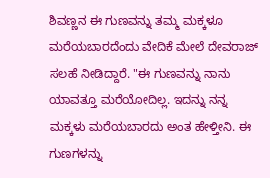ಶಿವಣ್ಣನ ಈ ಗುಣವನ್ನು ತಮ್ಮ ಮಕ್ಕಳೂ ಮರೆಯಬಾರದೆಂದು ವೇದಿಕೆ ಮೇಲೆ ದೇವರಾಜ್ ಸಲಹೆ ನೀಡಿದ್ದಾರೆ. "ಈ ಗುಣವನ್ನು ನಾನು ಯಾವತ್ತೂ ಮರೆಯೋದಿಲ್ಲ. ಇದನ್ನು ನನ್ನ ಮಕ್ಕಳು ಮರೆಯಬಾರದು ಅಂತ ಹೇಳ್ತೀನಿ. ಈ ಗುಣಗಳನ್ನು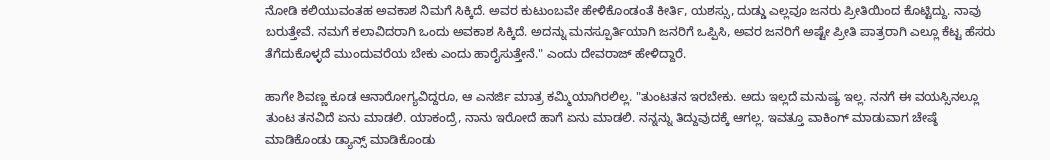ನೋಡಿ ಕಲಿಯುವಂತಹ ಅವಕಾಶ ನಿಮಗೆ ಸಿಕ್ಕಿದೆ. ಅವರ ಕುಟುಂಬವೇ ಹೇಳಿಕೊಂಡಂತೆ ಕೀರ್ತಿ, ಯಶಸ್ಸು, ದುಡ್ಡು ಎಲ್ಲವೂ ಜನರು ಪ್ರೀತಿಯಿಂದ ಕೊಟ್ಟಿದ್ದು. ನಾವು ಬರುತ್ತೇವೆ. ನಮಗೆ ಕಲಾವಿದರಾಗಿ ಒಂದು ಅವಕಾಶ ಸಿಕ್ಕಿದೆ. ಅದನ್ನು ಮನಸ್ಪೂರ್ತಿಯಾಗಿ ಜನರಿಗೆ ಒಪ್ಪಿಸಿ, ಅವರ ಜನರಿಗೆ ಅಷ್ಟೇ ಪ್ರೀತಿ ಪಾತ್ರರಾಗಿ ಎಲ್ಲೂ ಕೆಟ್ಟ ಹೆಸರು ತೆಗೆದುಕೊಳ್ಳದೆ ಮುಂದುವರೆಯ ಬೇಕು ಎಂದು ಹಾರೈಸುತ್ತೇನೆ." ಎಂದು ದೇವರಾಜ್ ಹೇಳಿದ್ದಾರೆ.

ಹಾಗೇ ಶಿವಣ್ಣ ಕೂಡ ಆನಾರೋಗ್ಯವಿದ್ದರೂ, ಆ ಎನರ್ಜಿ ಮಾತ್ರ ಕಮ್ಮಿಯಾಗಿರಲಿಲ್ಲ. "ತುಂಟತನ ಇರಬೇಕು. ಅದು ಇಲ್ಲದೆ ಮನುಷ್ಯ ಇಲ್ಲ. ನನಗೆ ಈ ವಯಸ್ಸಿನಲ್ಲೂ ತುಂಟ ತನವಿದೆ ಏನು ಮಾಡಲಿ. ಯಾಕಂದ್ರೆ, ನಾನು ಇರೋದೆ ಹಾಗೆ ಏನು ಮಾಡಲಿ. ನನ್ನನ್ನು ತಿದ್ದುವುದಕ್ಕೆ ಆಗಲ್ಲ. ಇವತ್ತೂ ವಾಕಿಂಗ್ ಮಾಡುವಾಗ ಚೇಷ್ಠೆ ಮಾಡಿಕೊಂಡು ಡ್ಯಾನ್ಸ್ ಮಾಡಿಕೊಂಡು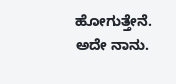ಹೋಗುತ್ತೇನೆ. ಅದೇ ನಾನು.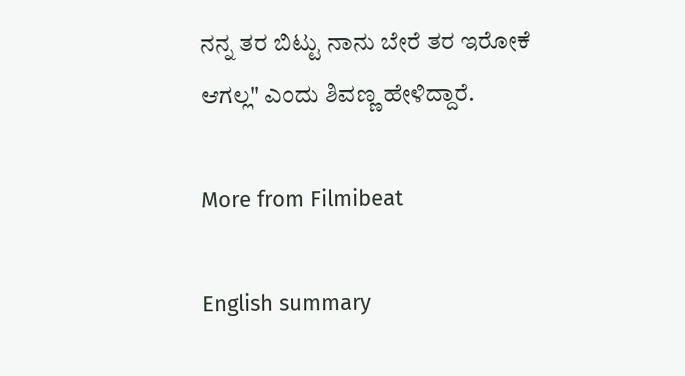ನನ್ನ ತರ ಬಿಟ್ಟು ನಾನು ಬೇರೆ ತರ ಇರೋಕೆ ಆಗಲ್ಲ" ಎಂದು ಶಿವಣ್ಣ ಹೇಳಿದ್ದಾರೆ.

More from Filmibeat

English summary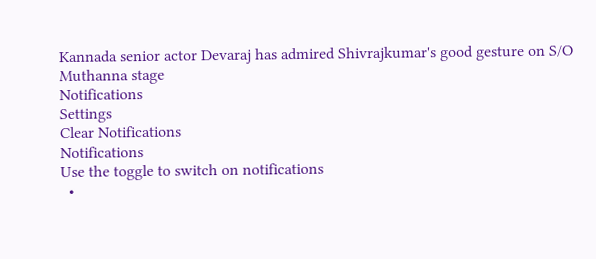Kannada senior actor Devaraj has admired Shivrajkumar's good gesture on S/O Muthanna stage
Notifications
Settings
Clear Notifications
Notifications
Use the toggle to switch on notifications
  •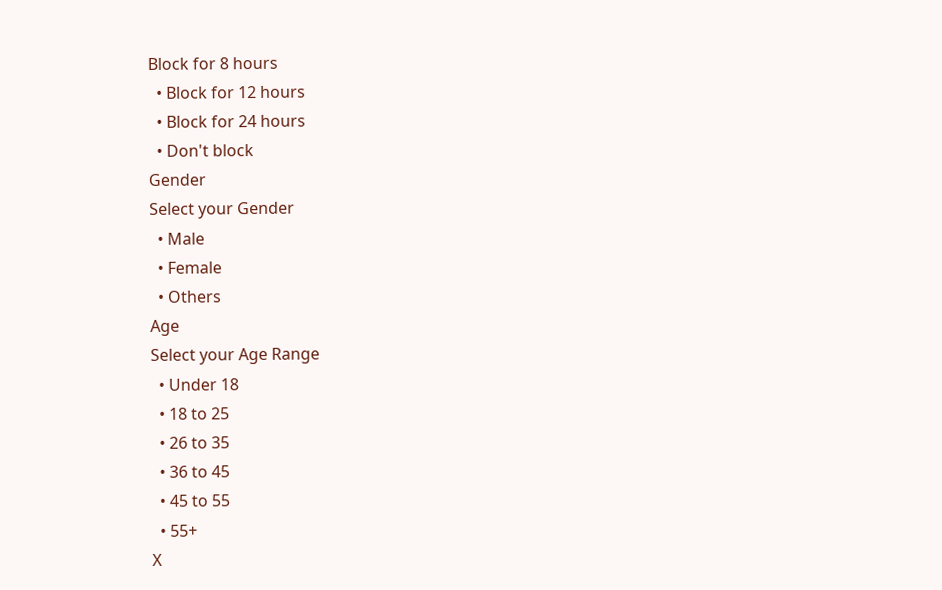Block for 8 hours
  • Block for 12 hours
  • Block for 24 hours
  • Don't block
Gender
Select your Gender
  • Male
  • Female
  • Others
Age
Select your Age Range
  • Under 18
  • 18 to 25
  • 26 to 35
  • 36 to 45
  • 45 to 55
  • 55+
X